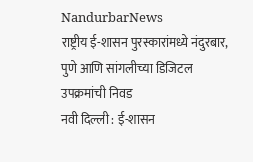NandurbarNews
राष्ट्रीय ई-शासन पुरस्कारांमध्ये नंदुरबार, पुणे आणि सांगलीच्या डिजिटल उपक्रमांची निवड
नवी दिल्ली : ई-शासन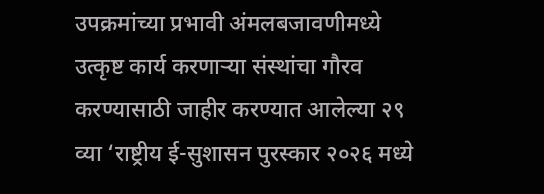उपक्रमांच्या प्रभावी अंमलबजावणीमध्ये उत्कृष्ट कार्य करणाऱ्या संस्थांचा गौरव करण्यासाठी जाहीर करण्यात आलेल्या २९ व्या ‘राष्ट्रीय ई-सुशासन पुरस्कार २०२६ मध्ये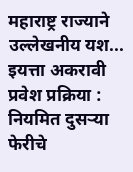महाराष्ट्र राज्याने उल्लेखनीय यश...
इयत्ता अकरावी प्रवेश प्रक्रिया : नियमित दुसऱ्या फेरीचे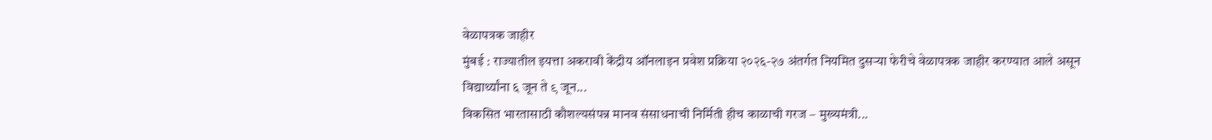वेळापत्रक जाहीर
मुंबई : राज्यातील इयत्ता अकरावी केंद्रीय ऑनलाइन प्रवेश प्रक्रिया २०२६-२७ अंतर्गत नियमित दुसऱ्या फेरीचे वेळापत्रक जाहीर करण्यात आले असून विद्यार्थ्यांना ६ जून ते ९ जून...
विकसित भारतासाठी कौशल्यसंपन्न मानव संसाधनाची निर्मिती हीच काळाची गरज – मुख्यमंत्री...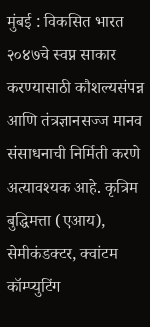मुंबई : विकसित भारत २०४७चे स्वप्न साकार करण्यासाठी कौशल्यसंपन्न आणि तंत्रज्ञानसज्ज मानव संसाधनाची निर्मिती करणे अत्यावश्यक आहे. कृत्रिम बुद्धिमत्ता (एआय), सेमीकंडक्टर, क्वांटम कॉम्प्युटिंग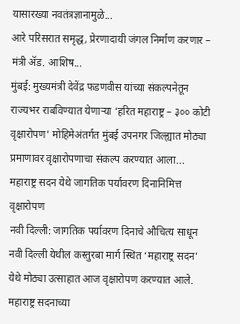यासारख्या नवतंत्रज्ञानामुळे...
आरे परिसरात समृद्ध, प्रेरणादायी जंगल निर्माण करणार – मंत्री ॲड. आशिष...
मुंबई: मुख्यमंत्री देवेंद्र फडणवीस यांच्या संकल्पनेतून राज्यभर राबविण्यात येणाऱ्या ‘हरित महाराष्ट्र – ३०० कोटी वृक्षारोपण’ मोहिमेअंतर्गत मुंबई उपनगर जिल्ह्यात मोठ्या प्रमाणावर वृक्षारोपणाचा संकल्प करण्यात आला...
महाराष्ट्र सदन येथे जागतिक पर्यावरण दिनानिमित्त वृक्षारोपण
नवी दिल्ली: जागतिक पर्यावरण दिनाचे औचित्य साधून नवी दिल्ली येथील कस्तुरबा मार्ग स्थित ‘महाराष्ट्र सदन’ येथे मोठ्या उत्साहात आज वृक्षारोपण करण्यात आले. महाराष्ट्र सदनाच्या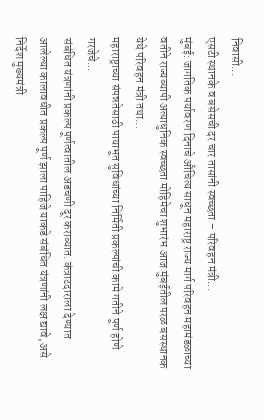निवासी...
एसटी स्थानके व बसेसची दर चार तासांनी स्वच्छता – परिवहन मंत्री...
मुंबई: जागतिक पर्यावरण दिनाचे औचित्य साधून महाराष्ट्र राज्य मार्ग परिवहन महामंडळाच्या वतीने राज्यव्यापी अत्याधुनिक स्वच्छता मोहिमेचा शुभारंभ आज मुंबईतील परळ बसस्थानक येथे परिवहन मंत्री तथा...
महाराष्ट्राच्या संपन्नतेसाठी पायाभूत सुविधांच्या निर्मिती प्रकल्पांची कामे गतीने पूर्ण होणे गरजेचे...
संबंधित यंत्रणांनी प्रकल्प पूर्णत्वातील अडचणी दूर कराव्यात. कंत्राटदाराला देण्यात आलेल्या कालावधीत प्रकल्प पूर्ण झाला पाहिजे याकडे संबंधित यंत्रणांनी लक्ष द्यावे, असे निर्देश मुख्यमंत्री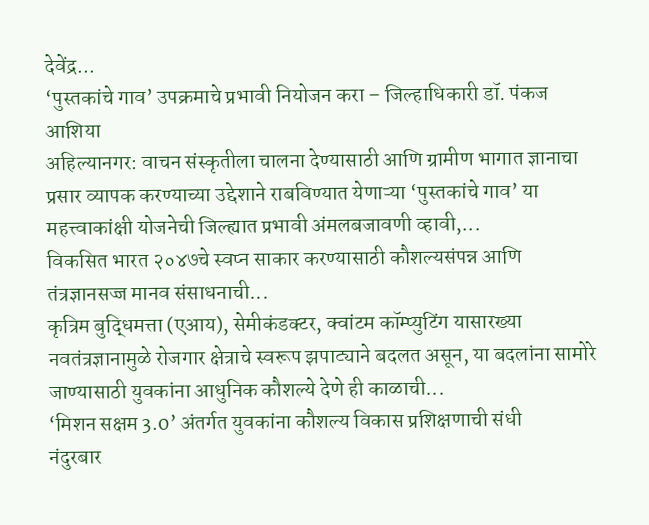देवेंद्र...
‘पुस्तकांचे गाव’ उपक्रमाचे प्रभावी नियोजन करा – जिल्हाधिकारी डॉ. पंकज आशिया
अहिल्यानगर: वाचन संस्कृतीला चालना देण्यासाठी आणि ग्रामीण भागात ज्ञानाचा प्रसार व्यापक करण्याच्या उद्देशाने राबविण्यात येणाऱ्या ‘पुस्तकांचे गाव’ या महत्त्वाकांक्षी योजनेची जिल्ह्यात प्रभावी अंमलबजावणी व्हावी,...
विकसित भारत २०४७चे स्वप्न साकार करण्यासाठी कौशल्यसंपन्न आणि तंत्रज्ञानसज्ज मानव संसाधनाची...
कृत्रिम बुद्धिमत्ता (एआय), सेमीकंडक्टर, क्वांटम कॉम्प्युटिंग यासारख्या नवतंत्रज्ञानामुळे रोजगार क्षेत्राचे स्वरूप झपाट्याने बदलत असून, या बदलांना सामोरे जाण्यासाठी युवकांना आधुनिक कौशल्ये देणे ही काळाची...
‘मिशन सक्षम 3.0’ अंतर्गत युवकांना कौशल्य विकास प्रशिक्षणाची संधी
नंदुरबार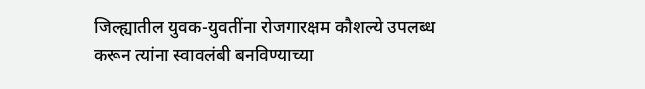जिल्ह्यातील युवक-युवतींना रोजगारक्षम कौशल्ये उपलब्ध करून त्यांना स्वावलंबी बनविण्याच्या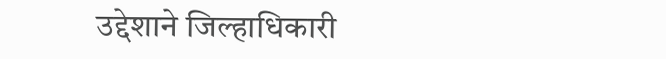उद्देशाने जिल्हाधिकारी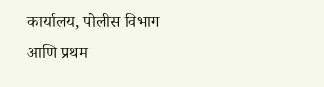कार्यालय, पोलीस विभाग आणि प्रथम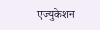एज्युकेशन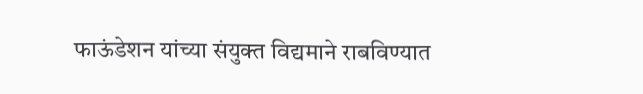फाऊंडेशन यांच्या संयुक्त विद्यमाने राबविण्यात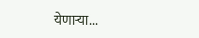येणाऱ्या...